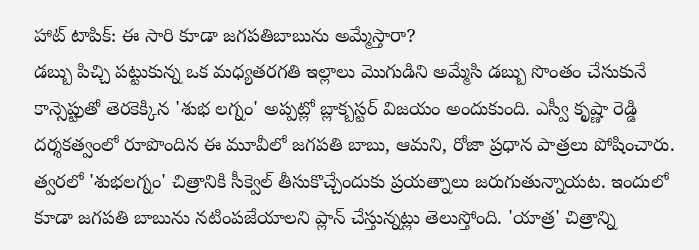హాట్ టాపిక్: ఈ సారి కూడా జగపతిబాబును అమ్మేస్తారా?
డబ్బు పిచ్చి పట్టుకున్న ఒక మధ్యతరగతి ఇల్లాలు మొగుడిని అమ్మేసి డబ్బు సొంతం చేసుకునే కాన్సెప్టుతో తెరకెక్కిన 'శుభ లగ్నం' అప్పట్లో బ్లాక్బస్టర్ విజయం అందుకుంది. ఎస్వీ కృష్ణా రెడ్డి దర్శకత్వంలో రూపొందిన ఈ మూవీలో జగపతి బాబు, ఆమని, రోజా ప్రధాన పాత్రలు పోషించారు.
త్వరలో 'శుభలగ్నం' చిత్రానికి సీక్వెల్ తీసుకొచ్చేందుకు ప్రయత్నాలు జరుగుతున్నాయట. ఇందులో కూడా జగపతి బాబును నటింపజేయాలని ప్లాన్ చేస్తున్నట్లు తెలుస్తోంది. 'యాత్ర' చిత్రాన్ని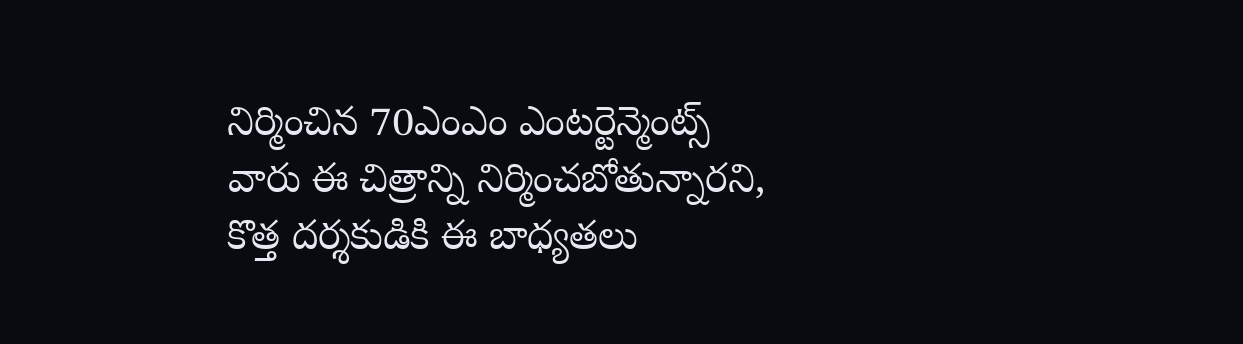నిర్మించిన 70ఎంఎం ఎంటర్టెన్మెంట్స్ వారు ఈ చిత్రాన్ని నిర్మించబోతున్నారని, కొత్త దర్శకుడికి ఈ బాధ్యతలు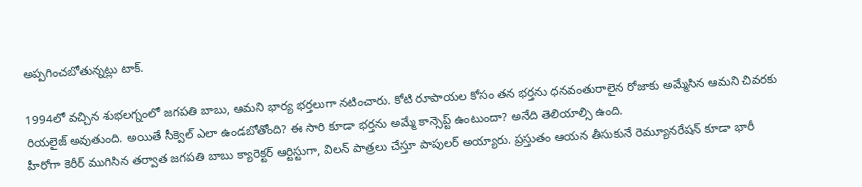అప్పగించబోతున్నట్లు టాక్.

1994లో వచ్చిన శుభలగ్నంలో జగపతి బాబు, ఆమని భార్య భర్తలుగా నటించారు. కోటి రూపాయల కోసం తన భర్తను ధనవంతురాలైన రోజాకు అమ్మేసిన ఆమని చివరకు రియలైజ్ అవుతుంది. అయితే సీక్వెల్ ఎలా ఉండబోతోంది? ఈ సారి కూడా భర్తను అమ్మే కాన్సెప్ట్ ఉంటుందా? అనేది తెలియాల్సి ఉంది.
హీరోగా కెరీర్ ముగిసిన తర్వాత జగపతి బాబు క్యారెక్టర్ ఆర్టిస్టుగా, విలన్ పాత్రలు చేస్తూ పాపులర్ అయ్యారు. ప్రస్తుతం ఆయన తీసుకునే రెమ్యూనరేషన్ కూడా భారీ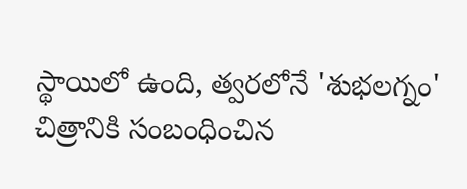స్థాయిలో ఉంది, త్వరలోనే 'శుభలగ్నం' చిత్రానికి సంబంధించిన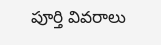పూర్తి వివరాలు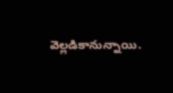వెల్లడికానున్నాయి.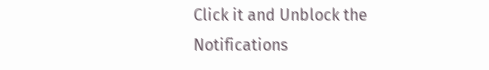Click it and Unblock the Notifications